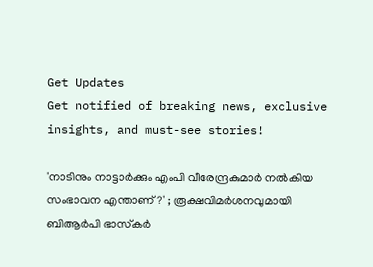Get Updates
Get notified of breaking news, exclusive insights, and must-see stories!

'നാടിനും നാട്ടാർക്കും എംപി വീരേന്ദ്രകുമാർ നൽകിയ സംഭാവന എന്താണ്?' ; രൂക്ഷവിമർശനവുമായി ബിആര്‍പി ഭാസ്‌കര്‍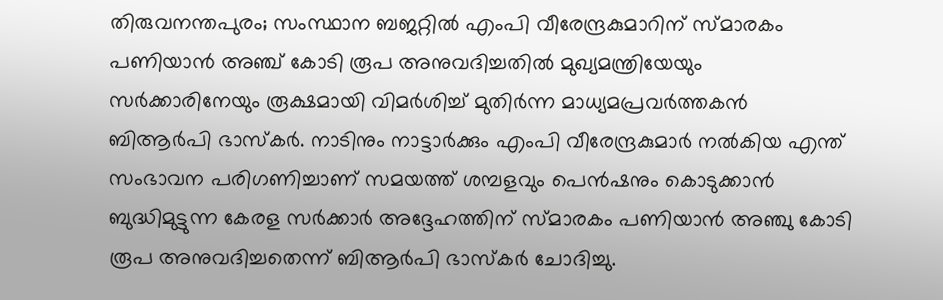തിരുവനന്തപുരം; സംസ്ഥാന ബജറ്റില്‍ എംപി വീരേന്ദ്രകുമാറിന് സ്മാരകം പണിയാന്‍ അഞ്ച് കോടി രൂപ അനുവദിച്ചതിൽ മുഖ്യമന്ത്രിയേയും സർക്കാരിനേയും രൂക്ഷമായി വിമർശിച്ച് മുതിർന്ന മാധ്യമപ്രവർത്തകൻ ബിആർപി ഭാസ്കർ. നാടിനും നാട്ടാർക്കും എംപി വീരേന്ദ്രകുമാർ നൽകിയ എന്ത് സംഭാവന പരിഗണിച്ചാണ് സമയത്ത് ശമ്പളവും പെൻഷനും കൊടുക്കാൻ ബുദ്ധിമുട്ടുന്ന കേരള സർക്കാർ അദ്ദേഹത്തിന് സ്‌മാരകം പണിയാൻ അഞ്ചു കോടി രൂപ അനുവദിച്ചതെന്ന് ബിആർപി ഭാസ്കർ ചോദിച്ചു.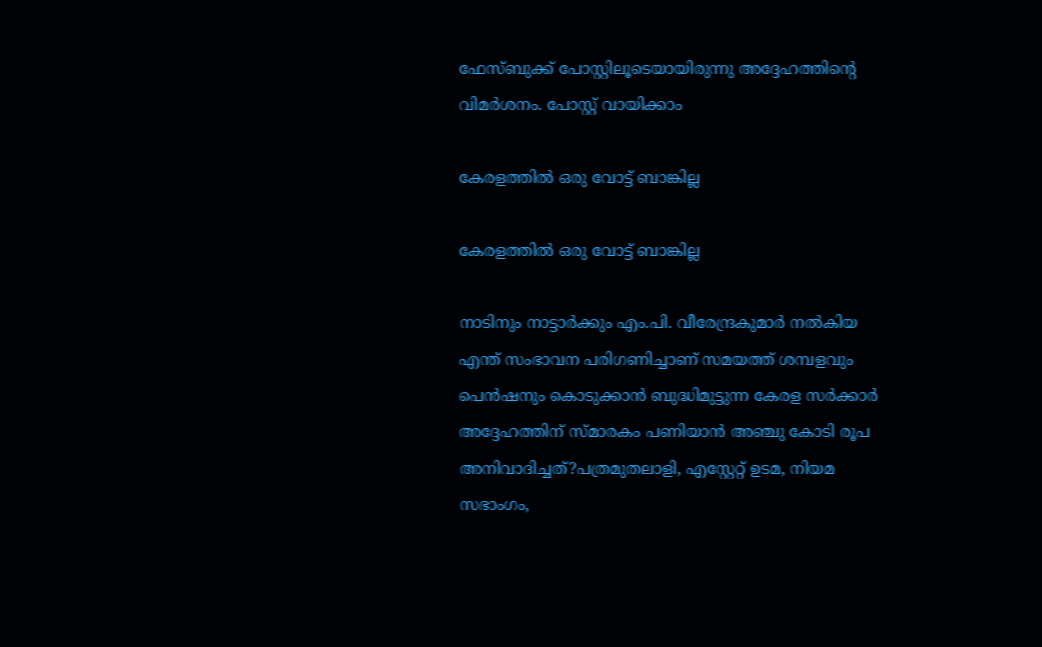ഫേസ്ബുക്ക് പോസ്റ്റിലൂടെയായിരുന്നു അദ്ദേഹത്തിന്റെ വിമർശനം. പോസ്റ്റ് വായിക്കാം

കേരളത്തിൽ ഒരു വോട്ട് ബാങ്കില്ല

കേരളത്തിൽ ഒരു വോട്ട് ബാങ്കില്ല

നാടിനും നാട്ടാർക്കും എം.പി. വീരേന്ദ്രകുമാർ നൽകിയ എന്ത് സംഭാവന പരിഗണിച്ചാണ് സമയത്ത് ശമ്പളവും പെൻഷനും കൊടുക്കാൻ ബുദ്ധിമുട്ടുന്ന കേരള സർക്കാർ അദ്ദേഹത്തിന് സ്‌മാരകം പണിയാൻ അഞ്ചു കോടി രൂപ അനിവാദിച്ചത്?പത്രമുതലാളി, എസ്റ്റേറ്റ് ഉടമ, നിയമ സഭാംഗം,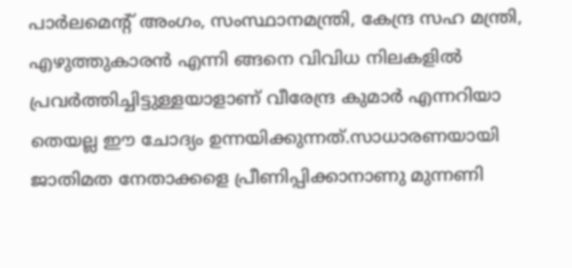പാർലമെന്റ് അംഗം, സംസ്ഥാനമന്ത്രി, കേന്ദ്ര സഹ മന്ത്രി, എഴുത്തുകാരൻ എന്നി ങ്ങനെ വിവിധ നിലകളിൽ പ്രവർത്തിച്ചിട്ടുള്ളയാളാണ് വീരേന്ദ്ര കുമാർ എന്നറിയാ തെയല്ല ഈ ചോദ്യം ഉന്നയിക്കുന്നത്.സാധാരണയായി ജാതിമത നേതാക്കളെ പ്രീണിപ്പിക്കാനാണു മുന്നണി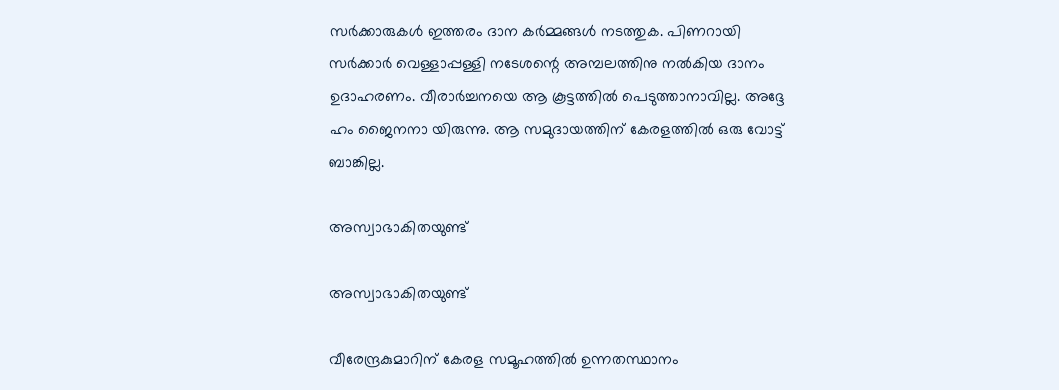സർക്കാരുകൾ ഇത്തരം ദാന കർമ്മങ്ങൾ നടത്തുക. പിണറായി സർക്കാർ വെള്ളാപ്പള്ളി നടേശന്റെ അമ്പലത്തിനു നൽകിയ ദാനം ഉദാഹരണം. വീരാർച്ചനയെ ആ കൂട്ടത്തിൽ പെടുത്താനാവില്ല. അദ്ദേ ഹം ജൈനനാ യിരുന്നു. ആ സമുദായത്തിന് കേരളത്തിൽ ഒരു വോട്ട് ബാങ്കില്ല.

അസ്വാഭാകിതയുണ്ട്

അസ്വാഭാകിതയുണ്ട്

വീരേന്ദ്രകുമാറിന് കേരള സമൂഹത്തിൽ ഉന്നതസ്ഥാനം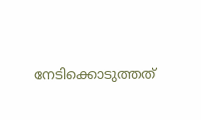നേടിക്കൊടുത്തത്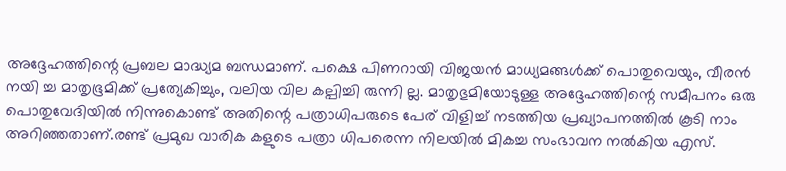അദ്ദേഹത്തിന്റെ പ്രബല മാദ്ധ്യമ ബന്ധമാണ്. പക്ഷെ പിണറായി വിജയൻ മാധ്യമങ്ങൾക്ക് പൊതുവെയും, വീരൻ നയി ച്ച മാതൃഭൂമിക്ക് പ്രത്യേകിച്ചും, വലിയ വില കല്പിച്ചി രുന്നി ല്ല. മാതൃഭുമിയോടുള്ള അദ്ദേഹത്തിന്റെ സമീപനം ഒരു പൊതുവേദിയിൽ നിന്നുകൊണ്ട് അതിന്റെ പത്രാധിപരുടെ പേര് വിളിച്ച് നടത്തിയ പ്രഖ്യാപനത്തിൽ കൂടി നാം അറിഞ്ഞതാണ്.രണ്ട്‌ പ്രമുഖ വാരിക കളുടെ പത്രാ ധിപരെന്ന നിലയിൽ മികച്ച സംഭാവന നൽകിയ എസ്‌.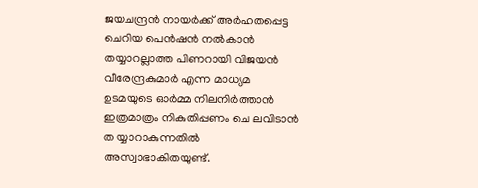ജയചന്ദ്രൻ നായർക്ക് അർഹതപ്പെട്ട ചെറിയ പെൻഷൻ നൽകാൻ തയ്യാറല്ലാത്ത പിണറായി വിജയൻ വീരേന്ദ്രകുമാർ എന്ന മാധ്യമ ഉടമയുടെ ഓർമ്മ നിലനിർത്താൻ ഇത്രമാത്രം നികുതിപ്പണം ചെ ലവിടാൻ ത യ്യാറാകുന്നതിൽ അസ്വാഭാകിതയുണ്ട്.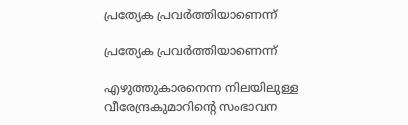പ്രത്യേക പ്രവർത്തിയാണെന്ന്

പ്രത്യേക പ്രവർത്തിയാണെന്ന്

എഴുത്തുകാരനെന്ന നിലയിലുള്ള വീരേന്ദ്രകുമാറിന്റെ സംഭാവന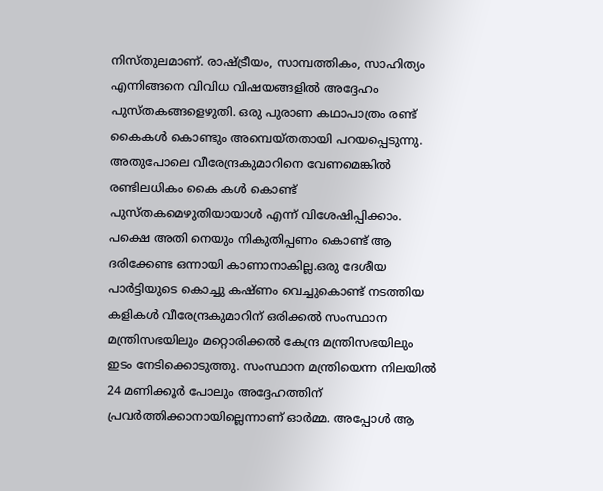നിസ്തുലമാണ്. രാഷ്ട്രീയം, സാമ്പത്തികം, സാഹിത്യം എന്നിങ്ങനെ വിവിധ വിഷയങ്ങളിൽ അദ്ദേഹം പുസ്തകങ്ങളെഴുതി. ഒരു പുരാണ കഥാപാത്രം രണ്ട് കൈകൾ കൊണ്ടും അമ്പെയ്തതായി പറയപ്പെടുന്നു. അതുപോലെ വീരേന്ദ്രകുമാറിനെ വേണമെങ്കിൽ രണ്ടിലധികം കൈ കൾ കൊണ്ട് പുസ്തകമെഴുതിയായാൾ എന്ന് വിശേഷിപ്പിക്കാം. പക്ഷെ അതി നെയും നികുതിപ്പണം കൊണ്ട് ആ ദരിക്കേണ്ട ഒന്നായി കാണാനാകില്ല.ഒരു ദേശീയ പാർട്ടിയുടെ കൊച്ചു കഷ്ണം വെച്ചുകൊണ്ട് നടത്തിയ കളികൾ വീരേന്ദ്രകുമാറിന് ഒരിക്കൽ സംസ്ഥാന മന്ത്രിസഭയിലും മറ്റൊരിക്കൽ കേന്ദ്ര മന്ത്രിസഭയിലും ഇടം നേടിക്കൊടുത്തു. സംസ്ഥാന മന്ത്രിയെന്ന നിലയിൽ 24 മണിക്കൂർ പോലും അദ്ദേഹത്തിന് പ്രവർത്തിക്കാനായില്ലെന്നാണ് ഓർമ്മ. അപ്പോൾ ആ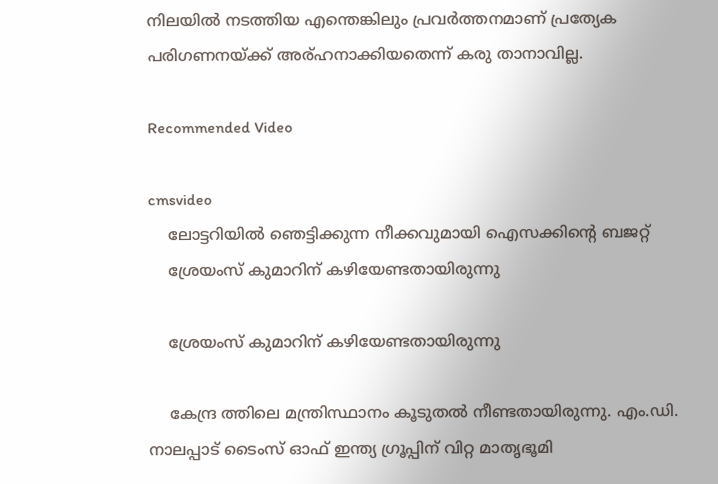നിലയിൽ നടത്തിയ എന്തെങ്കിലും പ്രവർത്തനമാണ് പ്രത്യേക പരിഗണനയ്ക്ക് അര്ഹനാക്കിയതെന്ന് കരു താനാവില്ല.

Recommended Video

cmsvideo
    ലോട്ടറിയില്‍ ഞെട്ടിക്കുന്ന നീക്കവുമായി ഐസക്കിന്റെ ബജറ്റ്
    ശ്രേയംസ്‌ കുമാറിന് കഴിയേണ്ടതായിരുന്നു

    ശ്രേയംസ്‌ കുമാറിന് കഴിയേണ്ടതായിരുന്നു

    കേന്ദ്ര ത്തിലെ മന്ത്രിസ്ഥാനം കൂടുതൽ നീണ്ടതായിരുന്നു. എം.ഡി. നാലപ്പാട് ടൈംസ് ഓഫ് ഇന്ത്യ ഗ്രൂപ്പിന് വിറ്റ മാതൃഭൂമി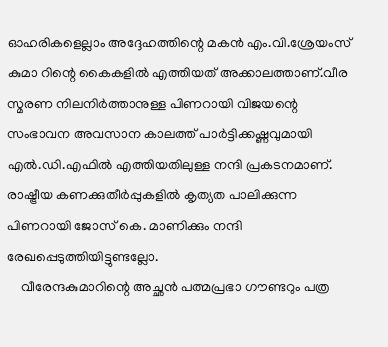ഓഹരികളെല്ലാം അദ്ദേഹത്തിന്റെ മകൻ എം.വി.ശ്രേയംസ് കുമാ റിന്റെ കൈകളിൽ എത്തിയത് അക്കാലത്താണ്.വീര സ്മരണ നിലനിർത്താനുള്ള പിണറായി വിജയന്റെ സംഭാവന അവസാന കാലത്ത് പാർട്ടിക്കഷ്ണവുമായി എൽ.ഡി.എഫിൽ എത്തിയതിലുള്ള നന്ദി പ്രകടനമാണ്. രാഷ്ട്രീയ കണക്കുതീർപ്പുകളിൽ കൃത്യത പാലിക്കുന്ന പിണറായി ജോസ് കെ. മാണിക്കും നന്ദി രേഖപ്പെടുത്തിയിട്ടുണ്ടല്ലോ.
    വീരേന്ദകുമാറിന്റെ അച്ഛൻ പത്മപ്രഭാ ഗൗണ്ടറും പത്ര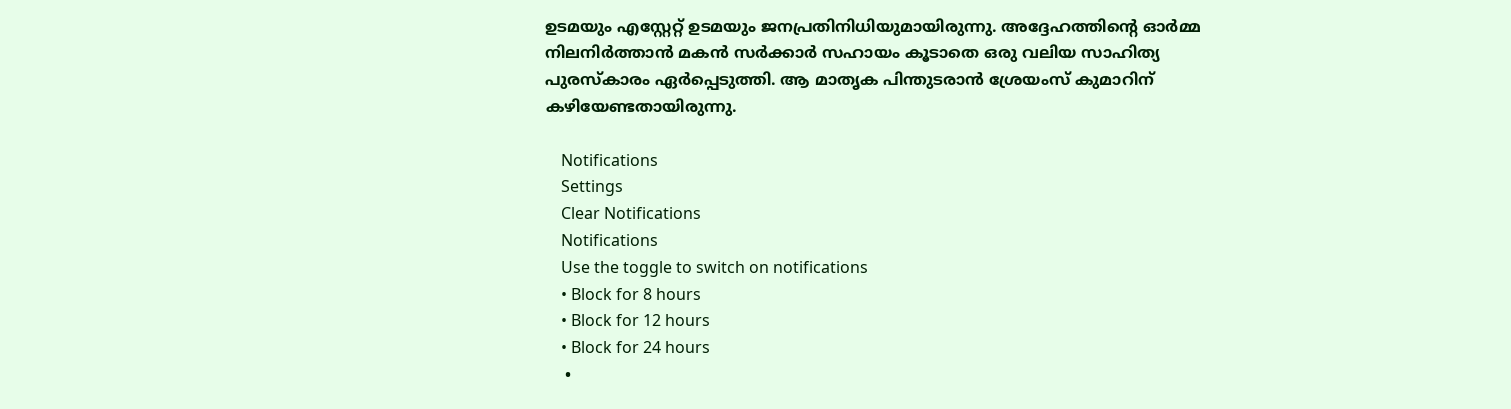ഉടമയും എസ്റ്റേറ്റ് ഉടമയും ജനപ്രതിനിധിയുമായിരുന്നു. അദ്ദേഹത്തിന്റെ ഓർമ്മ നിലനിർത്താൻ മകൻ സർക്കാർ സഹായം കൂടാതെ ഒരു വലിയ സാഹിത്യ പുരസ്കാരം ഏർപ്പെടുത്തി. ആ മാതൃക പിന്തുടരാൻ ശ്രേയംസ്‌ കുമാറിന് കഴിയേണ്ടതായിരുന്നു.

    Notifications
    Settings
    Clear Notifications
    Notifications
    Use the toggle to switch on notifications
    • Block for 8 hours
    • Block for 12 hours
    • Block for 24 hours
    •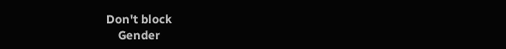Don't block
    Gender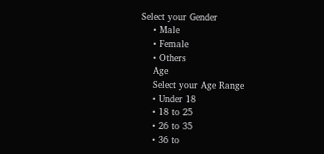Select your Gender
    • Male
    • Female
    • Others
    Age
    Select your Age Range
    • Under 18
    • 18 to 25
    • 26 to 35
    • 36 to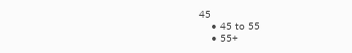45
    • 45 to 55
    • 55+